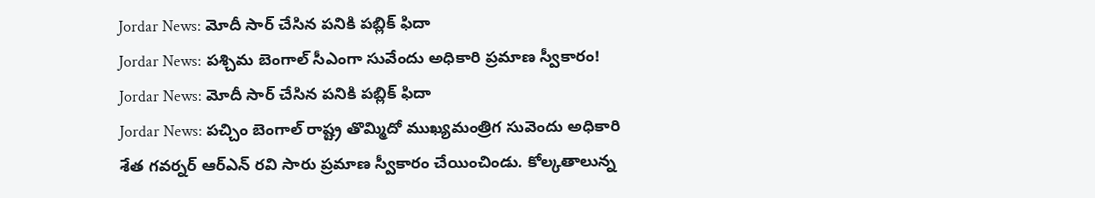Jordar News: మోదీ సార్ చేసిన పనికి పబ్లిక్ ఫిదా
Jordar News: పశ్చిమ బెంగాల్ సీఎంగా సువేందు అధికారి ప్రమాణ స్వీకారం!
Jordar News: మోదీ సార్ చేసిన పనికి పబ్లిక్ ఫిదా
Jordar News: పచ్చిం బెంగాల్ రాష్ట్ర తొమ్మిదో ముఖ్యమంత్రిగ సువెందు అధికారి శేత గవర్నర్ ఆర్ఎన్ రవి సారు ప్రమాణ స్వీకారం చేయించిండు. కోల్కతాలున్న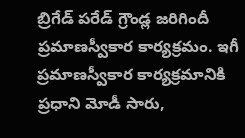బ్రిగేడ్ పరేడ్ గ్రౌండ్ల జరిగిందీ ప్రమాణస్వీకార కార్యక్రమం. ఇగీ ప్రమాణస్వీకార కార్యక్రమానికి ప్రధాని మోడీ సారు,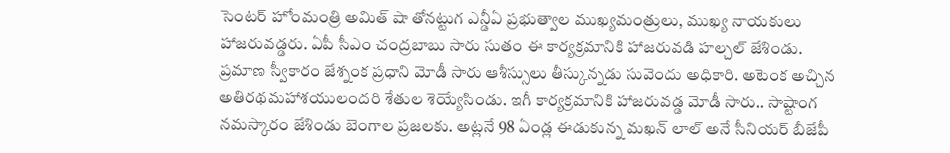సెంటర్ హోంమంత్రి అమిత్ షా తోనట్టుగ ఎన్డీఏ ప్రభుత్వాల ముఖ్యమంత్రులు, ముఖ్య నాయకులు హాజరువడ్డరు. ఏపీ సీఎం చంద్రబాబు సారు సుతం ఈ కార్యక్రమానికి హాజరువడి హల్చల్ జేశిండు.
ప్రమాణ స్వీకారం జేశ్నంక ప్రధాని మోడీ సారు ఆశీస్సులు తీస్కున్నడు సువెందు అధికారి. అటెంక అచ్చిన అతిరథమహాశయులందరి శేతుల శెయ్యేసిండు. ఇగీ కార్యక్రమానికి హాజరువడ్డ మోడీ సారు.. సాష్టాంగ నమస్కారం జేశిండు బెంగాల ప్రజలకు. అట్లనే 98 ఏండ్ల ఈడుకున్న మఖన్ లాల్ అనే సీనియర్ బీజేపీ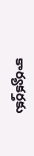కార్యకర్తకు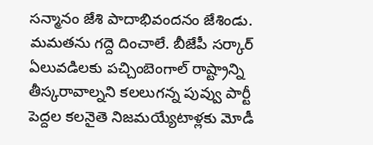సన్మానం జేశి పాదాభివందనం జేశిండు. మమతను గద్దె దించాలే. బీజేపీ సర్కార్ ఏలువడిలకు పచ్చింబెంగాల్ రాష్ట్రాన్ని తీస్కరావాల్నని కలలుగన్న పువ్వు పార్టీ పెద్దల కలనైతె నిజమయ్యేటాళ్లకు మోడీ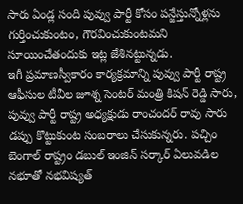సారు ఏండ్ల సంది పువ్వు పార్టీ కోసం పన్జేస్తున్నోళ్లను గుర్తించుకుంటం, గౌరవించుకుంటమని సూయించేతందుకు ఇట్ల జేశినట్టున్నడు.
ఇగీ ప్రమాణస్వీకారం కార్యక్రమాన్ని పువ్వు పార్టీ రాష్ట్ర ఆఫీసుల టీవీల జూశ్న సెంటర్ మంత్రి కిషన్ రెడ్డి సారు, పువ్వు పార్టీ రాష్ట్ర అధ్యక్షుడు రాంచందర్ రావు సారు డప్పు కొట్టుకుంట సంబరాలు చేసుకున్నరు. పచ్చిం బెంగాల్ రాష్ట్రం డబుల్ ఇంజిన్ సర్కార్ ఏలువడిల నభూతో నభవిష్యత్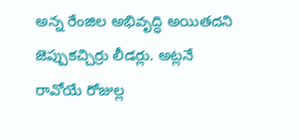అన్న రేంజిల అభివృద్ధి అయితదని జెప్పుకచ్చిర్రు లీడర్లు. అట్లనే రావోయే రోజుల్ల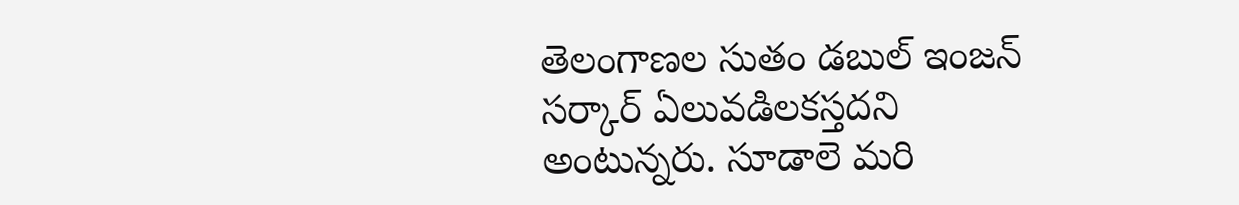తెలంగాణల సుతం డబుల్ ఇంజన్ సర్కార్ ఏలువడిలకస్తదని అంటున్నరు. సూడాలె మరి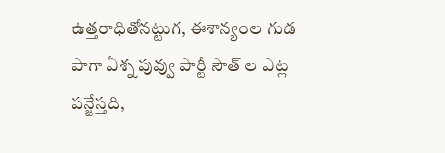ఉత్తరాధితోనట్టుగ, ఈశాన్యంల గుడ పాగా ఏశ్న పువ్వు పార్టీ సౌత్ ల ఎట్ల పన్జేస్తది,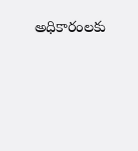అధికారంలకు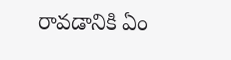రావడానికి ఏం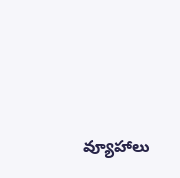వ్యూహాలు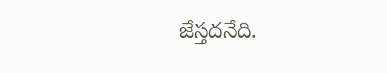జేస్తదనేది.